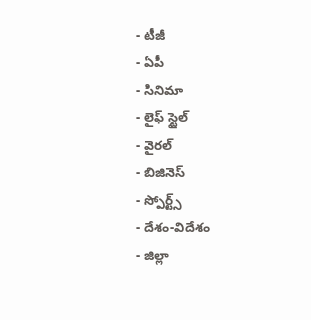- టీజీ
- ఏపీ
- సినిమా
- లైఫ్ స్టైల్
- వైరల్
- బిజినెస్
- స్పోర్ట్స్
- దేశం-విదేశం
- జిల్లా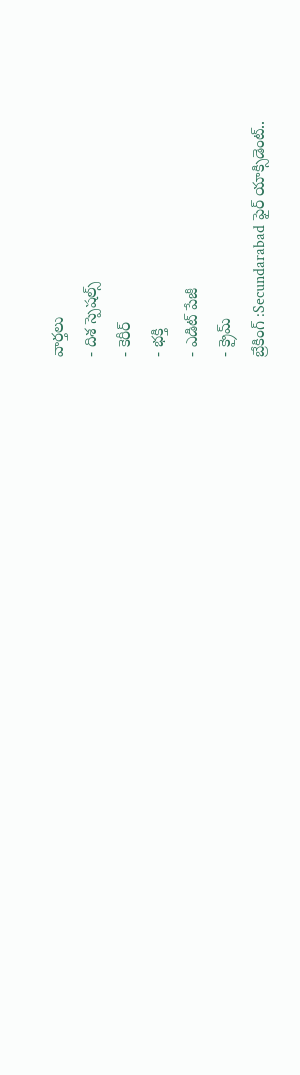వార్తలు
- దిశ స్పెషల్స్
- కెరీర్
- భక్తి
- ఎడిట్ పేజీ
- క్రైమ్
బ్రేకింగ్ :Secundarabad ఫైర్ యాక్సిడెంట్..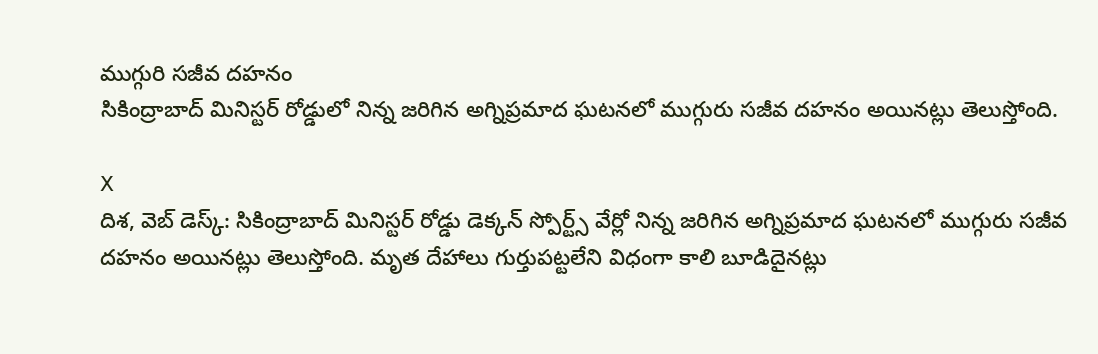ముగ్గురి సజీవ దహనం
సికింద్రాబాద్ మినిస్టర్ రోడ్డులో నిన్న జరిగిన అగ్నిప్రమాద ఘటనలో ముగ్గురు సజీవ దహనం అయినట్లు తెలుస్తోంది.

X
దిశ, వెబ్ డెస్క్: సికింద్రాబాద్ మినిస్టర్ రోడ్డు డెక్కన్ స్పోర్ట్స్ వేర్లో నిన్న జరిగిన అగ్నిప్రమాద ఘటనలో ముగ్గురు సజీవ దహనం అయినట్లు తెలుస్తోంది. మృత దేహాలు గుర్తుపట్టలేని విధంగా కాలి బూడిదైనట్లు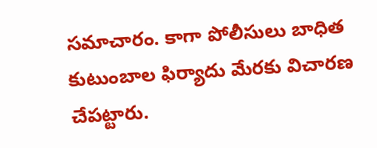సమాచారం. కాగా పోలీసులు బాధిత కుటుంబాల ఫిర్యాదు మేరకు విచారణ చేపట్టారు.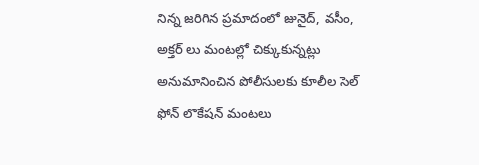నిన్న జరిగిన ప్రమాదంలో జునైద్, వసీం, అక్తర్ లు మంటల్లో చిక్కుకున్నట్లు అనుమానించిన పోలీసులకు కూలీల సెల్ ఫోన్ లొకేషన్ మంటలు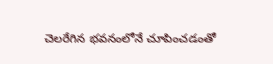చెలరేగిన భవనంలోనే చూపించడంతో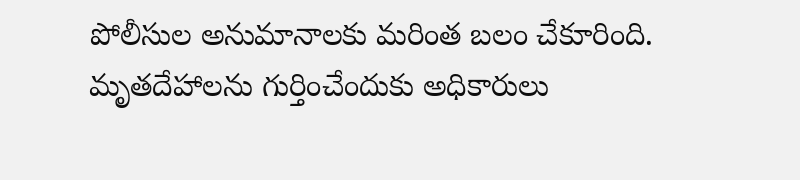పోలీసుల అనుమానాలకు మరింత బలం చేకూరింది. మృతదేహాలను గుర్తించేందుకు అధికారులు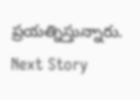ప్రయత్నిస్తున్నారు.
Next Story